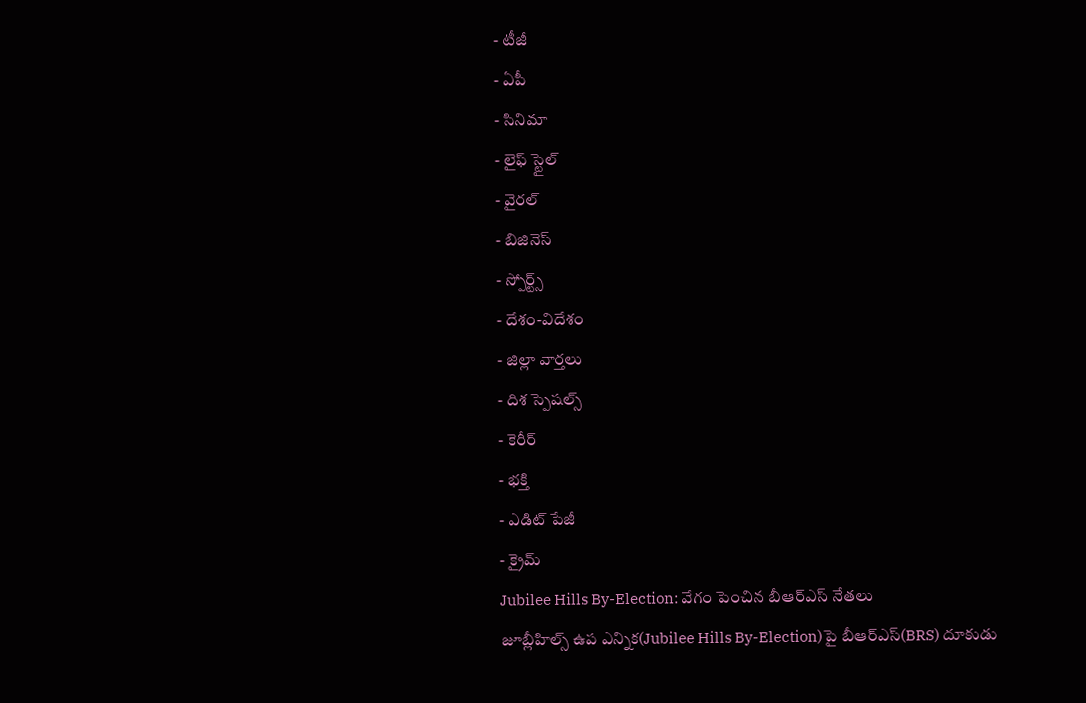- టీజీ
- ఏపీ
- సినిమా
- లైఫ్ స్టైల్
- వైరల్
- బిజినెస్
- స్పోర్ట్స్
- దేశం-విదేశం
- జిల్లా వార్తలు
- దిశ స్పెషల్స్
- కెరీర్
- భక్తి
- ఎడిట్ పేజీ
- క్రైమ్
Jubilee Hills By-Election: వేగం పెంచిన బీఆర్ఎస్ నేతలు
జూబ్లీహిల్స్ ఉప ఎన్నిక(Jubilee Hills By-Election)పై బీఆర్ఎస్(BRS) దూకుడు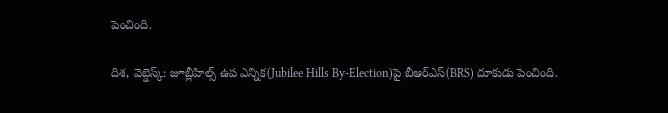పెంచింది.

దిశ, వెబ్డెస్క్: జూబ్లీహిల్స్ ఉప ఎన్నిక(Jubilee Hills By-Election)పై బీఆర్ఎస్(BRS) దూకుడు పెంచింది.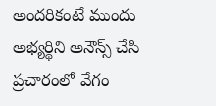అందరికంటే ముందు అభ్యర్థిని అనౌన్స్ చేసి ప్రచారంలో వేగం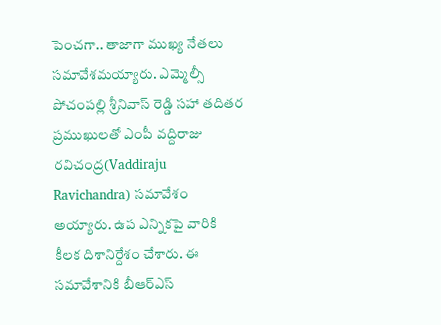పెంచగా.. తాజాగా ముఖ్య నేతలు సమావేశమయ్యారు. ఎమ్మెల్సీ పోచంపల్లి శ్రీనివాస్ రెడ్డి సహా తదితర ప్రముఖులతో ఎంపీ వద్దిరాజు రవిచంద్ర(Vaddiraju Ravichandra) సమావేశం అయ్యారు. ఉప ఎన్నికపై వారికి కీలక దిశానిర్దేశం చేశారు. ఈ సమావేశానికి బీఆర్ఎస్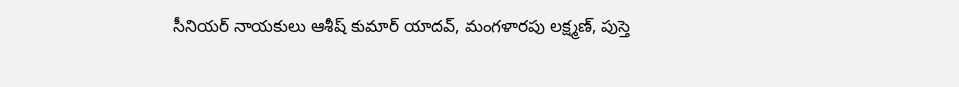సీనియర్ నాయకులు ఆశీష్ కుమార్ యాదవ్, మంగళారపు లక్ష్మణ్, పుస్తె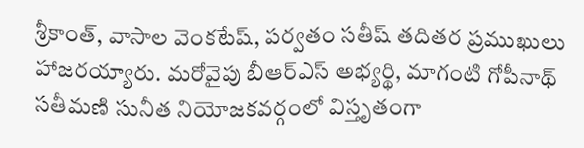శ్రీకాంత్, వాసాల వెంకటేష్, పర్వతం సతీష్ తదితర ప్రముఖులు హాజరయ్యారు. మరోవైపు బీఆర్ఎస్ అభ్యర్థి, మాగంటి గోపీనాథ్ సతీమణి సునీత నియోజకవర్గంలో విస్తృతంగా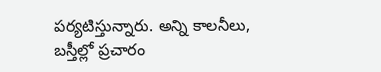పర్యటిస్తున్నారు. అన్ని కాలనీలు, బస్తీల్లో ప్రచారం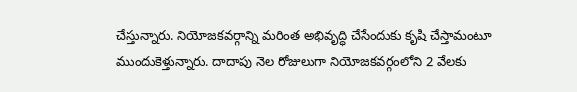చేస్తున్నారు. నియోజకవర్గాన్ని మరింత అభివృద్ధి చేసేందుకు కృషి చేస్తామంటూ ముందుకెళ్తున్నారు. దాదాపు నెల రోజులుగా నియోజకవర్గంలోని 2 వేలకు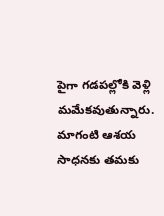పైగా గడపల్లోకి వెళ్లి మమేకవుతున్నారు. మాగంటి ఆశయ సాధనకు తమకు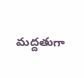మద్దతుగా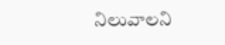నిలువాలని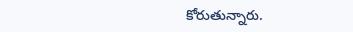కోరుతున్నారు.